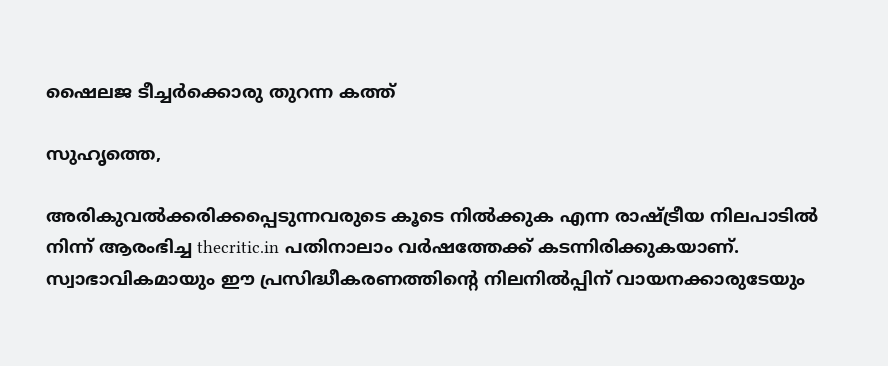ഷൈലജ ടീച്ചര്‍ക്കൊരു തുറന്ന കത്ത്

സുഹൃത്തെ,

അരികുവല്‍ക്കരിക്കപ്പെടുന്നവരുടെ കൂടെ നില്‍ക്കുക എന്ന രാഷ്ട്രീയ നിലപാടില്‍ നിന്ന് ആരംഭിച്ച thecritic.in പതിനാലാം വര്‍ഷത്തേക്ക് കടന്നിരിക്കുകയാണ്. സ്വാഭാവികമായും ഈ പ്രസിദ്ധീകരണത്തിന്റെ നിലനില്‍പ്പിന് വായനക്കാരുടേയും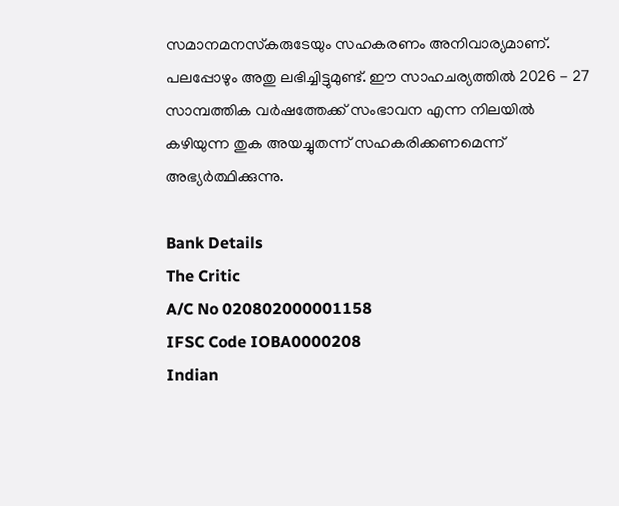സമാനമനസ്‌കരുടേയും സഹകരണം അനിവാര്യമാണ്. പലപ്പോഴും അതു ലഭിച്ചിട്ടുമുണ്ട്. ഈ സാഹചര്യത്തില്‍ 2026 - 27 സാമ്പത്തിക വര്‍ഷത്തേക്ക് സംഭാവന എന്ന നിലയില്‍ കഴിയുന്ന തുക അയച്ചുതന്ന് സഹകരിക്കണമെന്ന് അഭ്യര്‍ത്ഥിക്കുന്നു.

Bank Details
The Critic
A/C No 020802000001158
IFSC Code IOBA0000208
Indian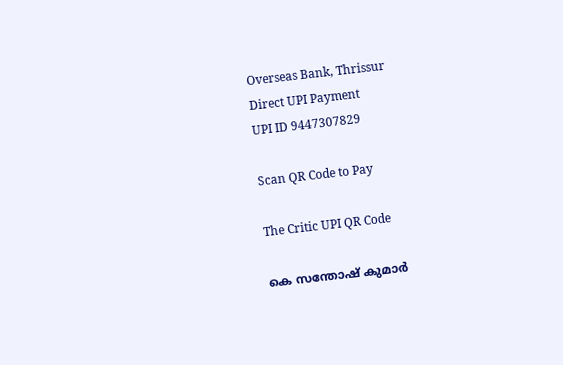Overseas Bank, Thrissur
Direct UPI Payment
UPI ID 9447307829

Scan QR Code to Pay

The Critic UPI QR Code

കെ സന്തോഷ് കുമാര്‍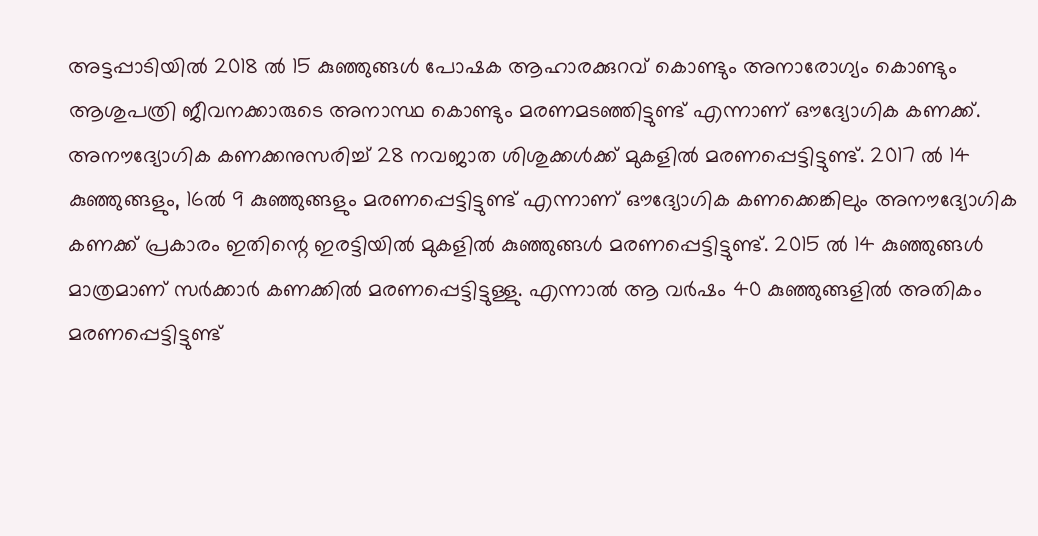അട്ടപ്പാടിയില്‍ 2018 ല്‍ 15 കുഞ്ഞുങ്ങള്‍ പോഷക ആഹാരക്കുറവ് കൊണ്ടും അനാരോഗ്യം കൊണ്ടും ആശുപത്രി ജീവനക്കാരുടെ അനാസ്ഥ കൊണ്ടും മരണമടഞ്ഞിട്ടുണ്ട് എന്നാണ് ഔദ്യോഗിക കണക്ക്. അനൗദ്യോഗിക കണക്കനുസരിച്ച് 28 നവജാത ശിശുക്കള്‍ക്ക് മുകളില്‍ മരണപ്പെട്ടിട്ടുണ്ട്. 2017 ല്‍ 14 കുഞ്ഞുങ്ങളും, 16ല്‍ 9 കുഞ്ഞുങ്ങളും മരണപ്പെട്ടിട്ടുണ്ട് എന്നാണ് ഔദ്യോഗിക കണക്കെങ്കിലും അനൗദ്യോഗിക കണക്ക് പ്രകാരം ഇതിന്റെ ഇരട്ടിയില്‍ മുകളില്‍ കുഞ്ഞുങ്ങള്‍ മരണപ്പെട്ടിട്ടുണ്ട്. 2015 ല്‍ 14 കുഞ്ഞുങ്ങള്‍ മാത്രമാണ് സര്‍ക്കാര്‍ കണക്കില്‍ മരണപ്പെട്ടിട്ടുള്ളു. എന്നാല്‍ ആ വര്‍ഷം 40 കുഞ്ഞുങ്ങളില്‍ അതികം മരണപ്പെട്ടിട്ടുണ്ട്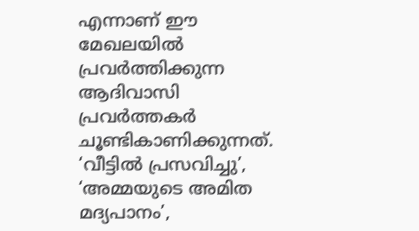എന്നാണ് ഈ മേഖലയില്‍ പ്രവര്‍ത്തിക്കുന്ന ആദിവാസി പ്രവര്‍ത്തകര്‍ ചൂണ്ടികാണിക്കുന്നത്. ‘വീട്ടില്‍ പ്രസവിച്ചു’, ‘അമ്മയുടെ അമിത മദ്യപാനം’,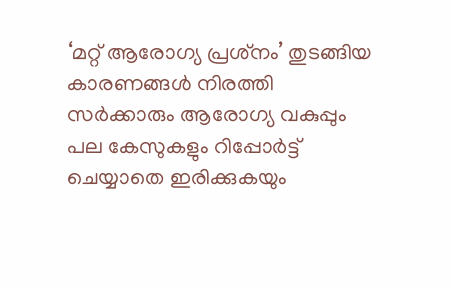‘മറ്റ് ആരോഗ്യ പ്രശ്‌നം’ തുടങ്ങിയ കാരണങ്ങള്‍ നിരത്തി സര്‍ക്കാരും ആരോഗ്യ വകുപ്പും പല കേസുകളും റിപ്പോര്‍ട്ട് ചെയ്യാതെ ഇരിക്കുകയും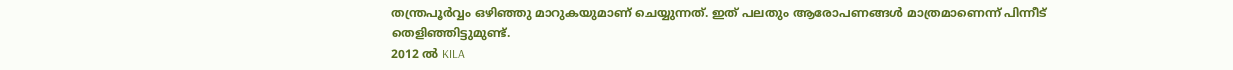തന്ത്രപൂര്‍വ്വം ഒഴിഞ്ഞു മാറുകയുമാണ് ചെയ്യുന്നത്. ഇത് പലതും ആരോപണങ്ങള്‍ മാത്രമാണെന്ന് പിന്നീട് തെളിഞ്ഞിട്ടുമുണ്ട്.
2012 ല്‍ KILA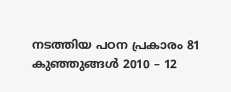നടത്തിയ പഠന പ്രകാരം 81 കുഞ്ഞുങ്ങള്‍ 2010 – 12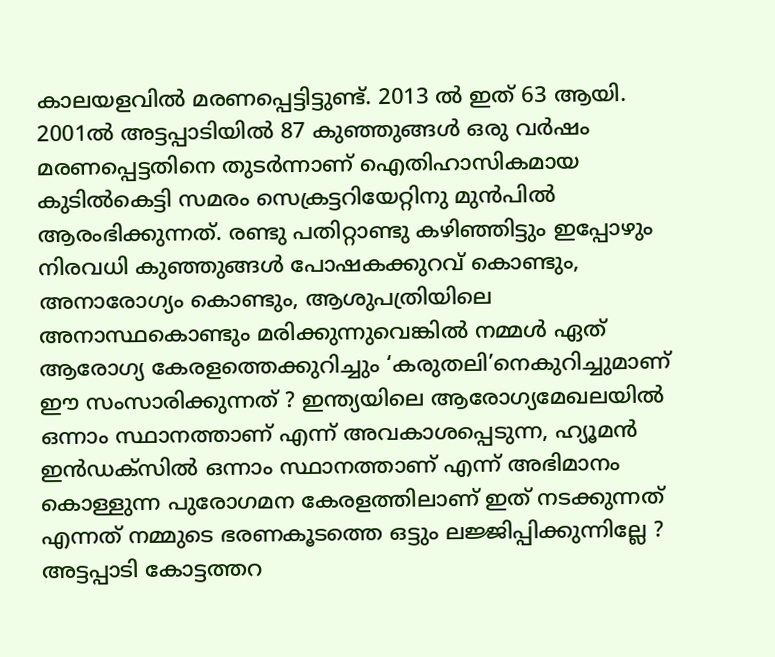കാലയളവില്‍ മരണപ്പെട്ടിട്ടുണ്ട്. 2013 ല്‍ ഇത് 63 ആയി. 2001ല്‍ അട്ടപ്പാടിയില്‍ 87 കുഞ്ഞുങ്ങള്‍ ഒരു വര്‍ഷം മരണപ്പെട്ടതിനെ തുടര്‍ന്നാണ് ഐതിഹാസികമായ കുടില്‍കെട്ടി സമരം സെക്രട്ടറിയേറ്റിനു മുന്‍പില്‍ ആരംഭിക്കുന്നത്. രണ്ടു പതിറ്റാണ്ടു കഴിഞ്ഞിട്ടും ഇപ്പോഴും നിരവധി കുഞ്ഞുങ്ങള്‍ പോഷകക്കുറവ് കൊണ്ടും, അനാരോഗ്യം കൊണ്ടും, ആശുപത്രിയിലെ അനാസ്ഥകൊണ്ടും മരിക്കുന്നുവെങ്കില്‍ നമ്മള്‍ ഏത് ആരോഗ്യ കേരളത്തെക്കുറിച്ചും ‘കരുതലി’നെകുറിച്ചുമാണ് ഈ സംസാരിക്കുന്നത് ? ഇന്ത്യയിലെ ആരോഗ്യമേഖലയില്‍ ഒന്നാം സ്ഥാനത്താണ് എന്ന് അവകാശപ്പെടുന്ന, ഹ്യൂമന്‍ ഇന്‍ഡക്‌സില്‍ ഒന്നാം സ്ഥാനത്താണ് എന്ന് അഭിമാനം കൊള്ളുന്ന പുരോഗമന കേരളത്തിലാണ് ഇത് നടക്കുന്നത് എന്നത് നമ്മുടെ ഭരണകൂടത്തെ ഒട്ടും ലജ്ജിപ്പിക്കുന്നില്ലേ ?
അട്ടപ്പാടി കോട്ടത്തറ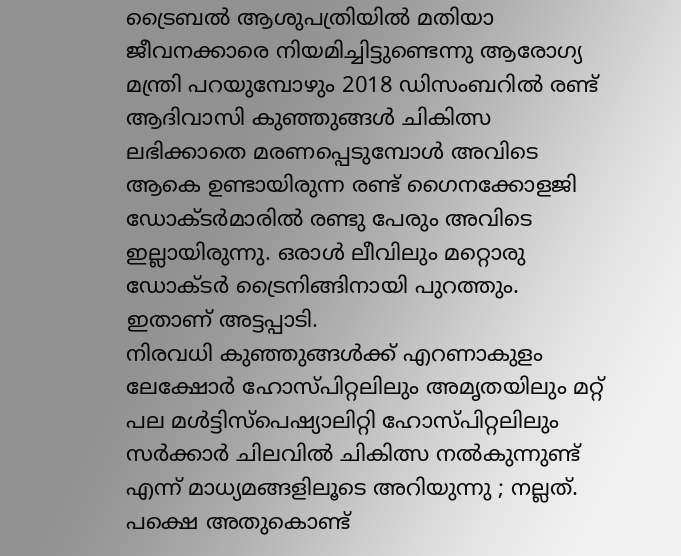ട്രൈബല്‍ ആശുപത്രിയില്‍ മതിയാ ജീവനക്കാരെ നിയമിച്ചിട്ടുണ്ടെന്നു ആരോഗ്യ മന്ത്രി പറയുമ്പോഴും 2018 ഡിസംബറില്‍ രണ്ട് ആദിവാസി കുഞ്ഞുങ്ങള്‍ ചികിത്സ ലഭിക്കാതെ മരണപ്പെടുമ്പോള്‍ അവിടെ ആകെ ഉണ്ടായിരുന്ന രണ്ട് ഗൈനക്കോളജി ഡോക്ടര്‍മാരില്‍ രണ്ടു പേരും അവിടെ ഇല്ലായിരുന്നു. ഒരാള്‍ ലീവിലും മറ്റൊരു ഡോക്ടര്‍ ട്രൈനിങ്ങിനായി പുറത്തും. ഇതാണ് അട്ടപ്പാടി.
നിരവധി കുഞ്ഞുങ്ങള്‍ക്ക് എറണാകുളം ലേക്ഷോര്‍ ഹോസ്പിറ്റലിലും അമൃതയിലും മറ്റ് പല മള്‍ട്ടിസ്‌പെഷ്യാലിറ്റി ഹോസ്പിറ്റലിലും സര്‍ക്കാര്‍ ചിലവില്‍ ചികിത്സ നല്‍കുന്നുണ്ട് എന്ന് മാധ്യമങ്ങളിലൂടെ അറിയുന്നു ; നല്ലത്. പക്ഷെ അതുകൊണ്ട്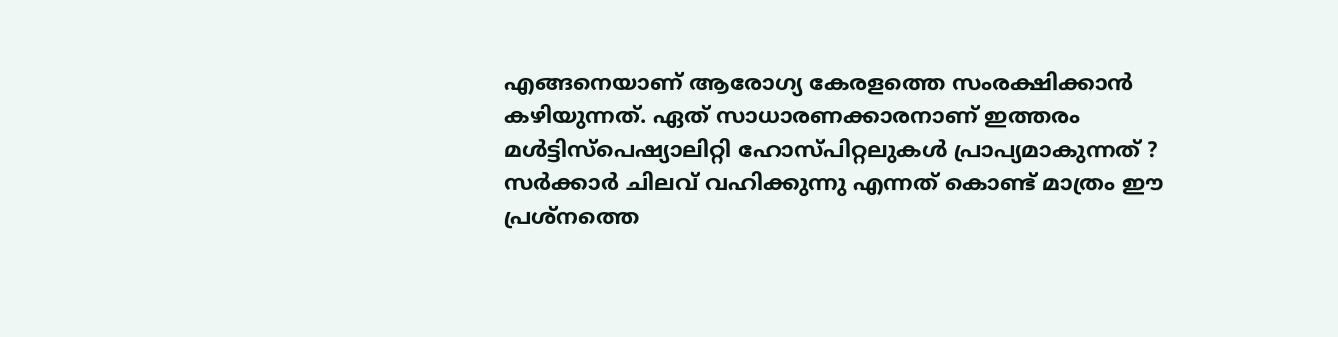എങ്ങനെയാണ് ആരോഗ്യ കേരളത്തെ സംരക്ഷിക്കാന്‍ കഴിയുന്നത്. ഏത് സാധാരണക്കാരനാണ് ഇത്തരം മള്‍ട്ടിസ്‌പെഷ്യാലിറ്റി ഹോസ്പിറ്റലുകള്‍ പ്രാപ്യമാകുന്നത് ? സര്‍ക്കാര്‍ ചിലവ് വഹിക്കുന്നു എന്നത് കൊണ്ട് മാത്രം ഈ പ്രശ്‌നത്തെ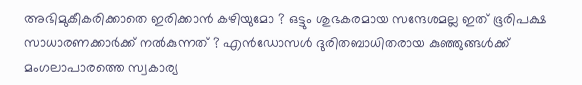അഭിമുകീകരിക്കാതെ ഇരിക്കാന്‍ കഴിയുമോ ? ഒട്ടും ശുഭകരമായ സന്ദേശമല്ല ഇത് ഭൂരിപക്ഷ സാധാരണക്കാര്‍ക്ക് നല്‍കുന്നത് ? എന്‍ഡോസള്‍ ദുരിതബാധിതരായ കുഞ്ഞുങ്ങള്‍ക്ക് മംഗലാപാരത്തെ സ്വകാര്യ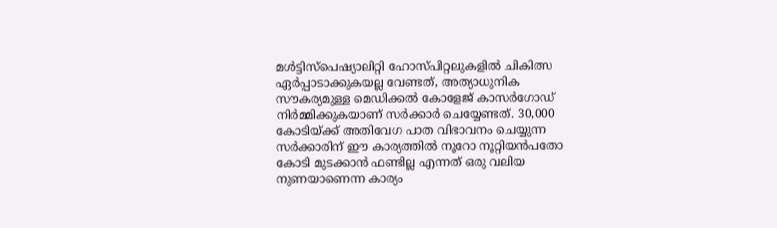മള്‍ട്ടിസ്‌പെഷ്യാലിറ്റി ഹോസ്പിറ്റലുകളില്‍ ചികിത്സ ഏര്‍പ്പാടാക്കുകയല്ല വേണ്ടത്, അത്യാധുനിക സൗകര്യമുള്ള മെഡിക്കല്‍ കോളേജ് കാസര്‍ഗോഡ് നിര്‍മ്മിക്കുകയാണ് സര്‍ക്കാര്‍ ചെയ്യേണ്ടത്. 30,000 കോടിയ്ക്ക് അതിവേഗ പാത വിഭാവനം ചെയ്യുന്ന സര്‍ക്കാരിന് ഈ കാര്യത്തില്‍ നൂറോ നൂറ്റിയന്‍പതോ കോടി മുടക്കാന്‍ ഫണ്ടില്ല എന്നത് ഒരു വലിയ നുണയാണെന്ന കാര്യം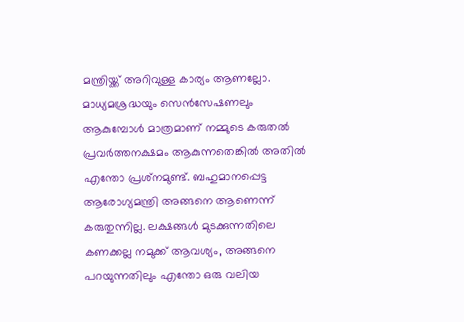മന്ത്രിയ്ക്ക് അറിവുള്ള കാര്യം ആണല്ലോ.
മാധ്യമശ്രദ്ധയും സെന്‍സേഷണലും ആകുമ്പോള്‍ മാത്രമാണ് നമ്മുടെ കരുതല്‍ പ്രവര്‍ത്തനക്ഷമം ആകുന്നതെങ്കില്‍ അതില്‍ എന്തോ പ്രശ്‌നമുണ്ട്. ബഹുമാനപ്പെട്ട ആരോഗ്യമന്ത്രി അങ്ങനെ ആണെന്ന് കരുതുന്നില്ല. ലക്ഷങ്ങള്‍ മുടക്കുന്നതിലെ കണക്കല്ല നമുക്ക് ആവശ്യം, അങ്ങനെ പറയുന്നതിലും എന്തോ ഒരു വലിയ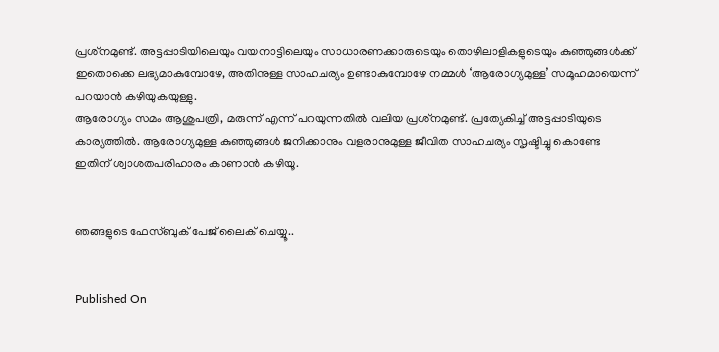പ്രശ്‌നമുണ്ട്. അട്ടപ്പാടിയിലെയും വയനാട്ടിലെയും സാധാരണക്കാരുടെയും തൊഴിലാളികളുടെയും കുഞ്ഞുങ്ങള്‍ക്ക് ഇതൊക്കെ ലഭ്യമാകുമ്പോഴേ, അതിനുള്ള സാഹചര്യം ഉണ്ടാകുമ്പോഴേ നമ്മള്‍ ‘ആരോഗ്യമുള്ള’ സമൂഹമായെന്ന് പറയാന്‍ കഴിയുകയുള്ളു.
ആരോഗ്യം സമം ആശുപത്രി, മരുന്ന് എന്ന് പറയുന്നതില്‍ വലിയ പ്രശ്‌നമുണ്ട്. പ്രത്യേകിച്ച് അട്ടപ്പാടിയുടെ കാര്യത്തില്‍. ആരോഗ്യമുള്ള കുഞ്ഞുങ്ങള്‍ ജനിക്കാനും വളരാനുമുള്ള ജീവിത സാഹചര്യം സൃഷ്ടിച്ചു കൊണ്ടേ ഇതിന് ശ്വാശതപരിഹാരം കാണാന്‍ കഴിയൂ.


ഞങ്ങളുടെ ഫേസ്ബുക് പേജ് ലൈക് ചെയ്യൂ..


Published On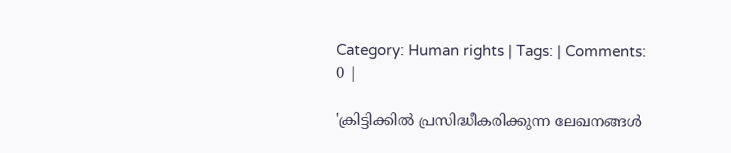Category: Human rights | Tags: | Comments: 0 |

'ക്രിട്ടിക്കില്‍ പ്രസിദ്ധീകരിക്കുന്ന ലേഖനങ്ങള്‍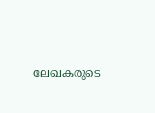ലേഖകരുടെ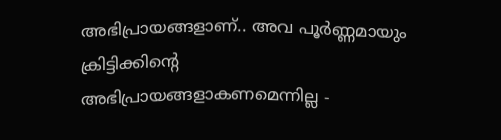അഭിപ്രായങ്ങളാണ്.. അവ പൂര്‍ണ്ണമായും ക്രിട്ടിക്കിന്റെ അഭിപ്രായങ്ങളാകണമെന്നില്ല -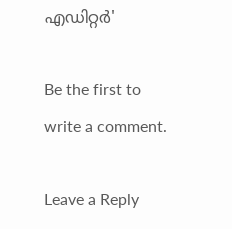എഡിറ്റര്‍'

Be the first to write a comment.

Leave a Reply